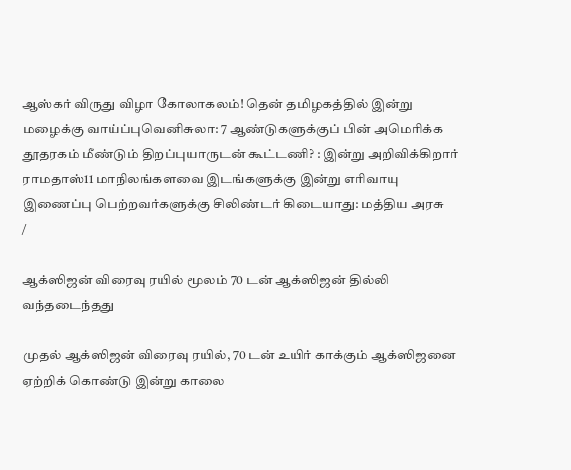ஆஸ்கர் விருது விழா கோலாகலம்! தென் தமிழகத்தில் இன்று மழைக்கு வாய்ப்புவெனிசுலா: 7 ஆண்டுகளுக்குப் பின் அமெரிக்க தூதரகம் மீண்டும் திறப்புயாருடன் கூட்டணி? : இன்று அறிவிக்கிறார் ராமதாஸ்11 மாநிலங்களவை இடங்களுக்கு இன்று எரிவாயு இணைப்பு பெற்றவர்களுக்கு சிலிண்டர் கிடையாது: மத்திய அரசு
/

ஆக்ஸிஜன் விரைவு ரயில் மூலம் 70 டன் ஆக்ஸிஜன் தில்லி வந்தடைந்தது

முதல் ஆக்ஸிஜன் விரைவு ரயில், 70 டன் உயிர் காக்கும் ஆக்ஸிஜனை ஏற்றிக் கொண்டு இன்று காலை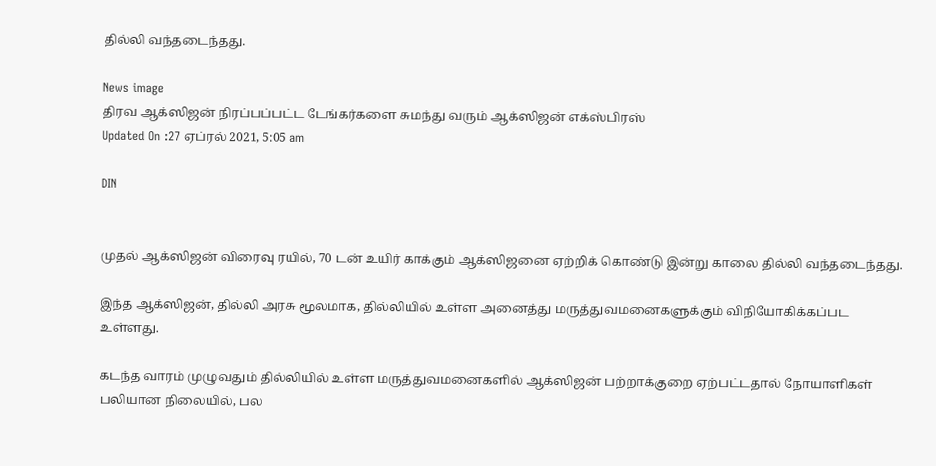தில்லி வந்தடைந்தது.

News image
திரவ ஆக்ஸிஜன் நிரப்பப்பட்ட டேங்கர்களை சுமந்து வரும் ஆக்ஸிஜன் எக்ஸ்பிரஸ்
Updated On :27 ஏப்ரல் 2021, 5:05 am

DIN


முதல் ஆக்ஸிஜன் விரைவு ரயில், 70 டன் உயிர் காக்கும் ஆக்ஸிஜனை ஏற்றிக் கொண்டு இன்று காலை தில்லி வந்தடைந்தது.

இந்த ஆக்ஸிஜன், தில்லி அரசு மூலமாக, தில்லியில் உள்ள அனைத்து மருத்துவமனைகளுக்கும் விநியோகிக்கப்பட உள்ளது.

கடந்த வாரம் முழுவதும் தில்லியில் உள்ள மருத்துவமனைகளில் ஆக்ஸிஜன் பற்றாக்குறை ஏற்பட்டதால் நோயாளிகள் பலியான நிலையில், பல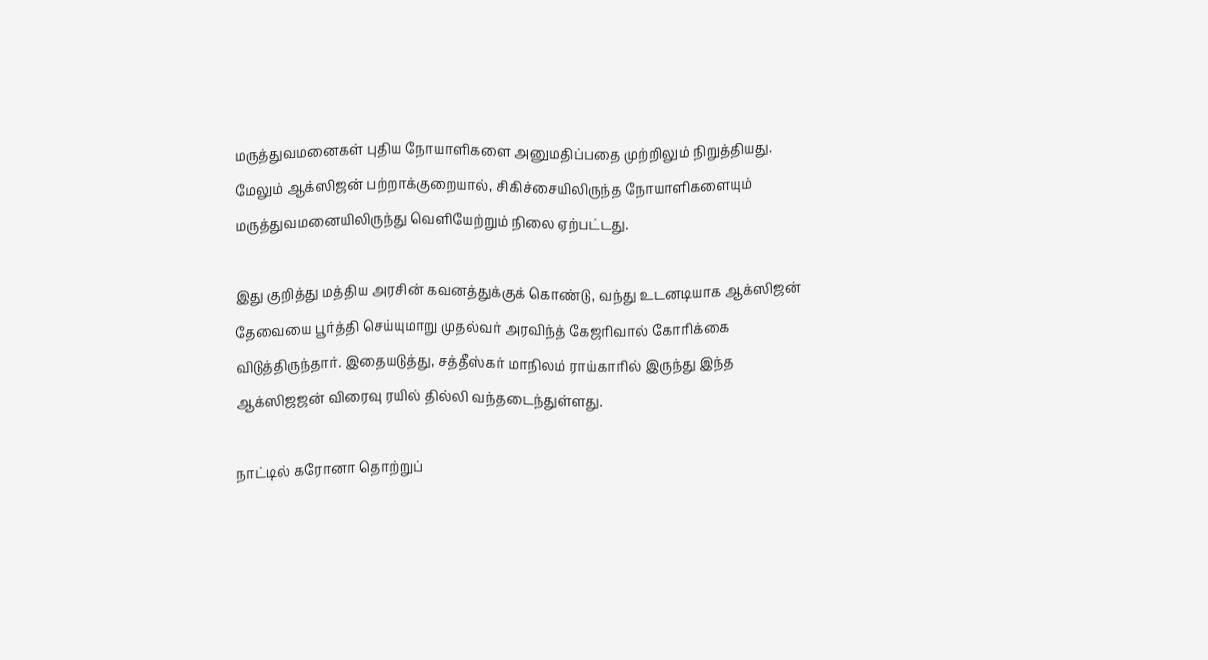மருத்துவமனைகள் புதிய நோயாளிகளை அனுமதிப்பதை முற்றிலும் நிறுத்தியது. மேலும் ஆக்ஸிஜன் பற்றாக்குறையால், சிகிச்சையிலிருந்த நோயாளிகளையும் மருத்துவமனையிலிருந்து வெளியேற்றும் நிலை ஏற்பட்டது.

இது குறித்து மத்திய அரசின் கவனத்துக்குக் கொண்டு, வந்து உடனடியாக ஆக்ஸிஜன் தேவையை பூர்த்தி செய்யுமாறு முதல்வர் அரவிந்த் கேஜரிவால் கோரிக்கை விடுத்திருந்தார். இதையடுத்து, சத்தீஸ்கர் மாநிலம் ராய்காரில் இருந்து இந்த ஆக்ஸிஜஜன் விரைவு ரயில் தில்லி வந்தடைந்துள்ளது.

நாட்டில் கரோனா தொற்றுப்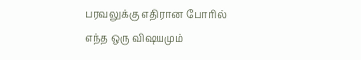பரவலுக்கு எதிரான போரில் எந்த ஒரு விஷயமும்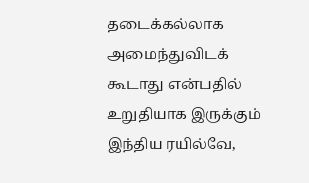தடைக்கல்லாக அமைந்துவிடக் கூடாது என்பதில் உறுதியாக இருக்கும் இந்திய ரயில்வே,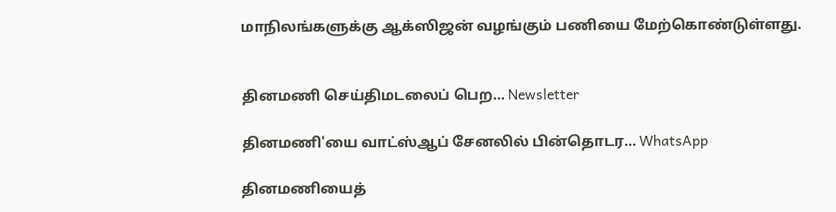மாநிலங்களுக்கு ஆக்ஸிஜன் வழங்கும் பணியை மேற்கொண்டுள்ளது.


தினமணி செய்திமடலைப் பெற... Newsletter

தினமணி'யை வாட்ஸ்ஆப் சேனலில் பின்தொடர... WhatsApp

தினமணியைத்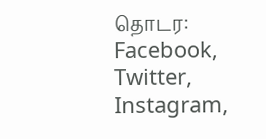தொடர: Facebook, Twitter, Instagram,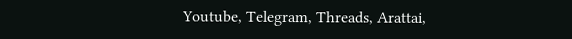Youtube, Telegram, Threads, Arattai,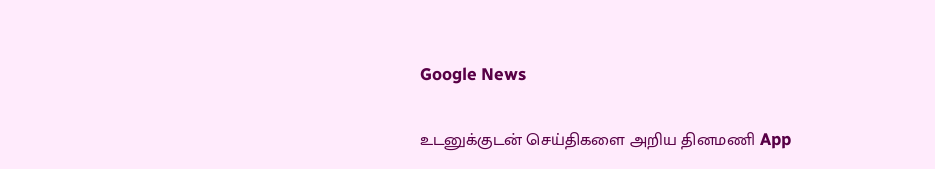Google News

உடனுக்குடன் செய்திகளை அறிய தினமணி App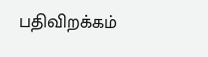பதிவிறக்கம்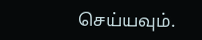செய்யவும்.